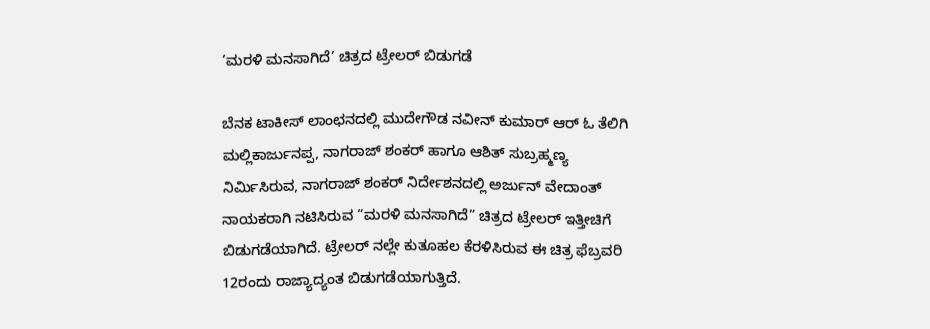‘ಮರಳಿ ಮನಸಾಗಿದೆ’ ಚಿತ್ರದ ಟ್ರೇಲರ್ ಬಿಡುಗಡೆ

ಬೆನಕ ಟಾಕೀಸ್ ಲಾಂಛನದಲ್ಲಿ ಮುದೇಗೌಡ ನವೀನ್ ಕುಮಾರ್ ಆರ್ ಓ ತೆಲಿಗಿ ಮಲ್ಲಿಕಾರ್ಜುನಪ್ಪ, ನಾಗರಾಜ್ ಶಂಕರ್ ಹಾಗೂ ಆಶಿತ್ ಸುಬ್ರಹ್ಮಣ್ಯ ನಿರ್ಮಿಸಿರುವ, ನಾಗರಾಜ್ ಶಂಕರ್ ನಿರ್ದೇಶನದಲ್ಲಿ ಅರ್ಜುನ್ ವೇದಾಂತ್ ನಾಯಕರಾಗಿ ನಟಿಸಿರುವ “ಮರಳಿ ಮನಸಾಗಿದೆ” ಚಿತ್ರದ ಟ್ರೇಲರ್ ಇತ್ತೀಚಿಗೆ ಬಿಡುಗಡೆಯಾಗಿದೆ. ಟ್ರೇಲರ್ ನಲ್ಲೇ ಕುತೂಹಲ ಕೆರಳಿಸಿರುವ ಈ ಚಿತ್ರ ಫೆಬ್ರವರಿ 12ರಂದು ರಾಜ್ಯಾದ್ಯಂತ ಬಿಡುಗಡೆಯಾಗುತ್ತಿದೆ.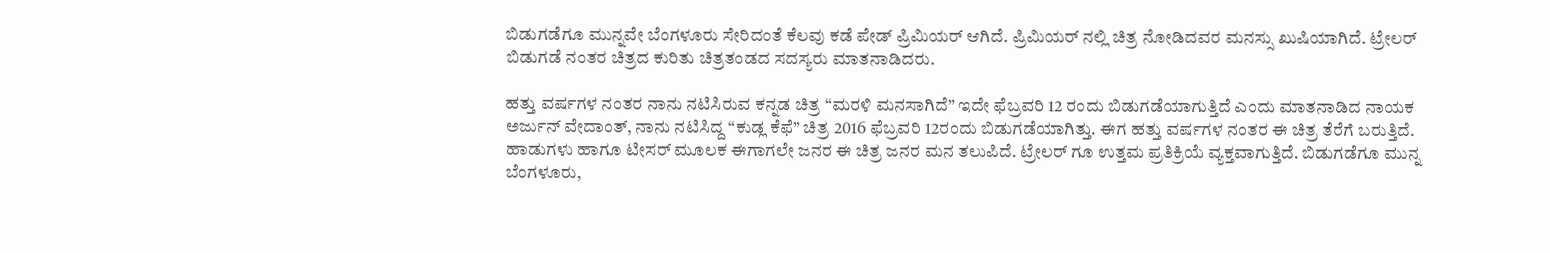ಬಿಡುಗಡೆಗೂ ಮುನ್ನವೇ ಬೆಂಗಳೂರು ಸೇರಿದಂತೆ ಕೆಲವು ಕಡೆ ಪೇಡ್ ಪ್ರಿಮಿಯರ್ ಆಗಿದೆ. ಪ್ರಿಮಿಯರ್ ನಲ್ಲಿ ಚಿತ್ರ ನೋಡಿದವರ ಮನಸ್ಸು ಖುಷಿಯಾಗಿದೆ. ಟ್ರೇಲರ್ ಬಿಡುಗಡೆ ನಂತರ ಚಿತ್ರದ ಕುರಿತು ಚಿತ್ರತಂಡದ ಸದಸ್ಯರು ಮಾತನಾಡಿದರು.

ಹತ್ತು ವರ್ಷಗಳ ನಂತರ ನಾನು ನಟಿಸಿರುವ ಕನ್ನಡ ಚಿತ್ರ “ಮರಳಿ ಮನಸಾಗಿದೆ” ಇದೇ ಫೆಬ್ರವರಿ 12 ರಂದು ಬಿಡುಗಡೆಯಾಗುತ್ತಿದೆ ಎಂದು ಮಾತನಾಡಿದ ನಾಯಕ ಅರ್ಜುನ್ ವೇದಾಂತ್, ನಾನು ನಟಿಸಿದ್ದ “ಕುಡ್ಲ ಕೆಫೆ” ಚಿತ್ರ 2016 ಫೆಬ್ರವರಿ 12ರಂದು ಬಿಡುಗಡೆಯಾಗಿತ್ತು. ಈಗ ಹತ್ತು ವರ್ಷಗಳ ನಂತರ ಈ ಚಿತ್ರ ತೆರೆಗೆ ಬರುತ್ತಿದೆ. ಹಾಡುಗಳು ಹಾಗೂ ಟೀಸರ್ ಮೂಲಕ ಈಗಾಗಲೇ ಜನರ ಈ ಚಿತ್ರ ಜನರ ಮನ ತಲುಪಿದೆ. ಟ್ರೇಲರ್ ಗೂ ಉತ್ತಮ ಪ್ರತಿಕ್ರಿಯೆ ವ್ಯಕ್ತವಾಗುತ್ತಿದೆ. ಬಿಡುಗಡೆಗೂ ಮುನ್ನ ಬೆಂಗಳೂರು,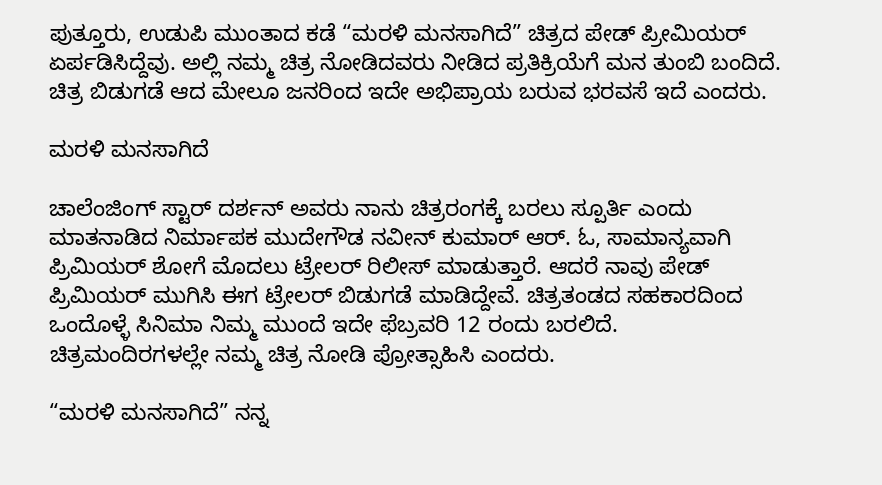ಪುತ್ತೂರು, ಉಡುಪಿ ಮುಂತಾದ ಕಡೆ “ಮರಳಿ ಮನಸಾಗಿದೆ” ಚಿತ್ರದ ಪೇಡ್ ಪ್ರೀಮಿಯರ್‌ ಏರ್ಪಡಿಸಿದ್ದೆವು. ಅಲ್ಲಿ ನಮ್ಮ ಚಿತ್ರ ನೋಡಿದವರು ನೀಡಿದ ಪ್ರತಿಕ್ರಿಯೆಗೆ ಮನ ತುಂಬಿ ಬಂದಿದೆ. ಚಿತ್ರ ಬಿಡುಗಡೆ ಆದ ಮೇಲೂ ಜನರಿಂದ ಇದೇ ಅಭಿಪ್ರಾಯ ಬರುವ ಭರವಸೆ ಇದೆ ಎಂದರು.

ಮರಳಿ ಮನಸಾಗಿದೆ

ಚಾಲೆಂಜಿಂಗ್ ಸ್ಟಾರ್ ದರ್ಶನ್ ಅವರು ನಾನು ಚಿತ್ರರಂಗಕ್ಕೆ ಬರಲು ಸ್ಪೂರ್ತಿ ಎಂದು ಮಾತನಾಡಿದ ನಿರ್ಮಾಪಕ ಮುದೇಗೌಡ ನವೀನ್ ಕುಮಾರ್ ಆರ್. ಓ, ಸಾಮಾನ್ಯವಾಗಿ ಪ್ರಿಮಿಯರ್ ಶೋಗೆ ಮೊದಲು ಟ್ರೇಲರ್ ರಿಲೀಸ್ ಮಾಡುತ್ತಾರೆ. ಆದರೆ ನಾವು ಪೇಡ್ ಪ್ರಿಮಿಯರ್ ಮುಗಿಸಿ ಈಗ ಟ್ರೇಲರ್ ಬಿಡುಗಡೆ ಮಾಡಿದ್ದೇವೆ. ಚಿತ್ರತಂಡದ ಸಹಕಾರದಿಂದ ಒಂದೊಳ್ಳೆ ಸಿನಿಮಾ ನಿಮ್ಮ ಮುಂದೆ ಇದೇ ಫೆಬ್ರವರಿ 12 ರಂದು ಬರಲಿದೆ. ಚಿತ್ರಮಂದಿರಗಳಲ್ಲೇ ನಮ್ಮ ಚಿತ್ರ ನೋಡಿ ಪ್ರೋತ್ಸಾಹಿಸಿ ಎಂದರು.

“ಮರಳಿ ಮನಸಾಗಿದೆ” ನನ್ನ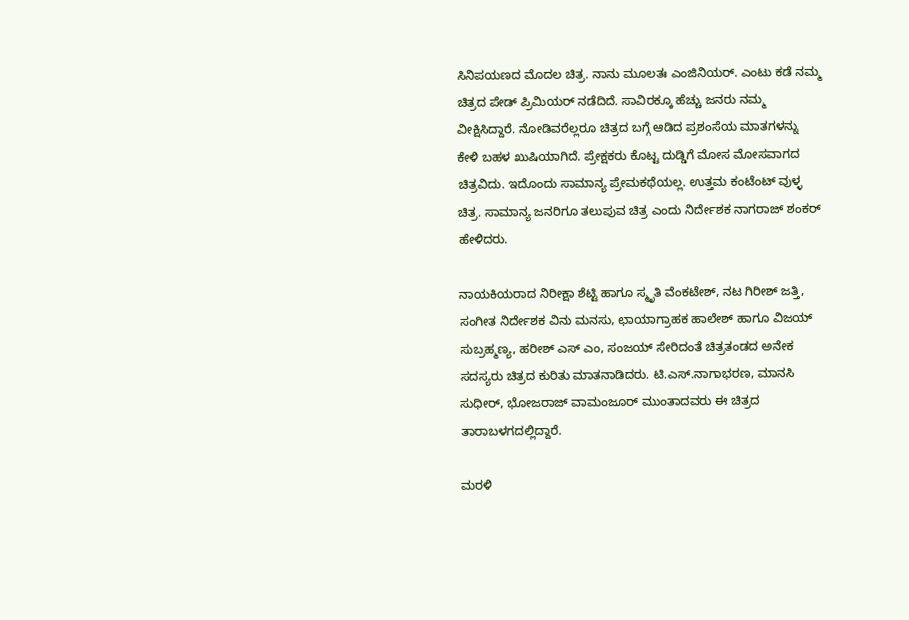ಸಿನಿಪಯಣದ ಮೊದಲ ಚಿತ್ರ. ನಾನು ಮೂಲತಃ ಎಂಜಿನಿಯರ್. ಎಂಟು ಕಡೆ ನಮ್ಮ ಚಿತ್ರದ ಪೇಡ್ ಪ್ರಿಮಿಯರ್ ನಡೆದಿದೆ. ಸಾವಿರಕ್ಕೂ ಹೆಚ್ಚು ಜನರು ನಮ್ಮ ವೀಕ್ಷಿಸಿದ್ದಾರೆ. ನೋಡಿವರೆಲ್ಲರೂ ಚಿತ್ರದ ಬಗ್ಗೆ ಆಡಿದ ಪ್ರಶಂಸೆಯ ಮಾತಗಳನ್ನು ಕೇಳಿ ಬಹಳ ಖುಷಿಯಾಗಿದೆ. ಪ್ರೇಕ್ಷಕರು ಕೊಟ್ಟ ದುಡ್ಡಿಗೆ ಮೋಸ ಮೋಸವಾಗದ ಚಿತ್ರವಿದು. ಇದೊಂದು ಸಾಮಾನ್ಯ ಪ್ರೇಮಕಥೆಯಲ್ಲ. ಉತ್ತಮ ಕಂಟೆಂಟ್ ವುಳ್ಳ ಚಿತ್ರ. ಸಾಮಾನ್ಯ ಜನರಿಗೂ ತಲುಪುವ ಚಿತ್ರ ಎಂದು ನಿರ್ದೇಶಕ ನಾಗರಾಜ್ ಶಂಕರ್ ಹೇಳಿದರು.

ನಾಯಕಿಯರಾದ ನಿರೀಕ್ಷಾ ಶೆಟ್ಟಿ ಹಾಗೂ ಸ್ಮೃತಿ ವೆಂಕಟೇಶ್, ನಟ ಗಿರೀಶ್ ಜತ್ತಿ, ಸಂಗೀತ ನಿರ್ದೇಶಕ ವಿನು ಮನಸು, ಛಾಯಾಗ್ರಾಹಕ ಹಾಲೇಶ್ ಹಾಗೂ ವಿಜಯ್ ಸುಬ್ರಹ್ಮಣ್ಯ, ಹರೀಶ್ ಎಸ್ ಎಂ, ಸಂಜಯ್ ಸೇರಿದಂತೆ ಚಿತ್ರತಂಡದ ಅನೇಕ ಸದಸ್ಯರು ಚಿತ್ರದ ಕುರಿತು ಮಾತನಾಡಿದರು. ಟಿ.ಎಸ್.ನಾಗಾಭರಣ, ಮಾನಸಿ ಸುಧೀರ್, ಭೋಜರಾಜ್ ವಾಮಂಜೂರ್ ಮುಂತಾದವರು ಈ ಚಿತ್ರದ ತಾರಾಬಳಗದಲ್ಲಿದ್ದಾರೆ.

ಮರಳಿ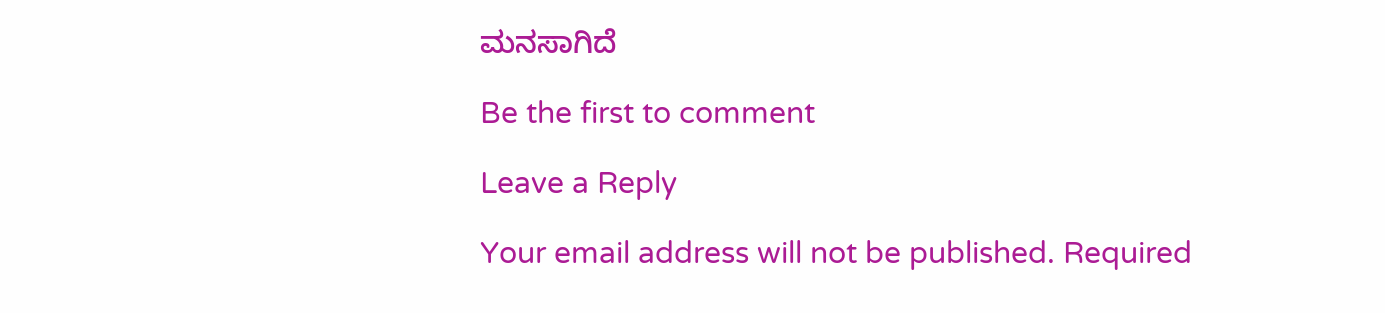ಮನಸಾಗಿದೆ

Be the first to comment

Leave a Reply

Your email address will not be published. Required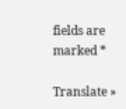fields are marked *

Translate »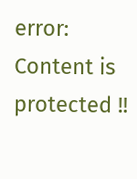error: Content is protected !!